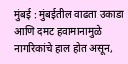मुंबई : मुंबईतील वाढता उकाडा आणि दमट हवामानामुळे नागरिकांचे हाल होत असून,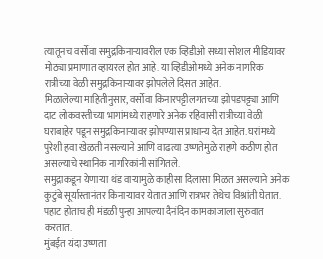त्यातूनच वर्सोवा समुद्रकिनाऱ्यावरील एक व्हिडीओ सध्या सोशल मीडियावर मोठ्या प्रमाणात व्हायरल होत आहे. या व्हिडीओमध्ये अनेक नागरिक रात्रीच्या वेळी समुद्रकिनाऱ्यावर झोपलेले दिसत आहेत.
मिळालेल्या माहितीनुसार, वर्सोवा किनारपट्टीलगतच्या झोपडपट्ट्या आणि दाट लोकवस्तीच्या भागांमध्ये राहणारे अनेक रहिवासी रात्रीच्या वेळी घराबाहेर पडून समुद्रकिनाऱ्यावर झोपण्यास प्राधान्य देत आहेत. घरांमध्ये पुरेशी हवा खेळती नसल्याने आणि वाढत्या उष्णतेमुळे राहणे कठीण होत असल्याचे स्थानिक नागरिकांनी सांगितले.
समुद्राकडून येणाऱ्या थंड वाऱ्यामुळे काहीसा दिलासा मिळत असल्याने अनेक कुटुंबे सूर्यास्तानंतर किनाऱ्यावर येतात आणि रात्रभर तेथेच विश्रांती घेतात. पहाट होताच ही मंडळी पुन्हा आपल्या दैनंदिन कामकाजाला सुरुवात करतात.
मुंबईत यंदा उष्णता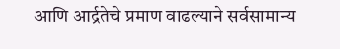आणि आर्द्रतेचे प्रमाण वाढल्याने सर्वसामान्य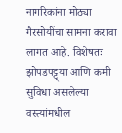नागरिकांना मोठ्या गैरसोयींचा सामना करावा लागत आहे. विशेषतः झोपडपट्ट्या आणि कमी सुविधा असलेल्या वस्त्यांमधील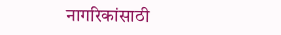नागरिकांसाठी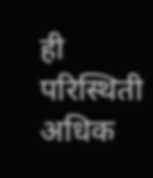ही परिस्थिती अधिक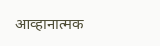आव्हानात्मक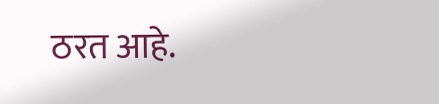ठरत आहे.